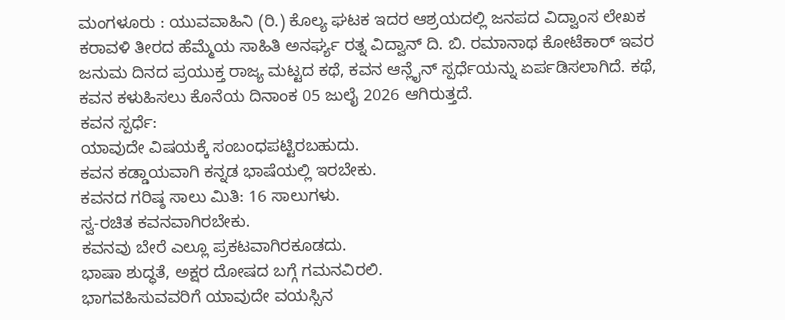ಮಂಗಳೂರು : ಯುವವಾಹಿನಿ (ರಿ.) ಕೊಲ್ಯ ಘಟಕ ಇದರ ಆಶ್ರಯದಲ್ಲಿ ಜನಪದ ವಿದ್ವಾಂಸ ಲೇಖಕ ಕರಾವಳಿ ತೀರದ ಹೆಮ್ಮೆಯ ಸಾಹಿತಿ ಅನರ್ಘ್ಯ ರತ್ನ ವಿದ್ವಾನ್ ದಿ. ಬಿ. ರಮಾನಾಥ ಕೋಟೆಕಾರ್ ಇವರ ಜನುಮ ದಿನದ ಪ್ರಯುಕ್ತ ರಾಜ್ಯ ಮಟ್ಟದ ಕಥೆ, ಕವನ ಆನ್ಲೈನ್ ಸ್ಪರ್ಧೆಯನ್ನು ಏರ್ಪಡಿಸಲಾಗಿದೆ. ಕಥೆ, ಕವನ ಕಳುಹಿಸಲು ಕೊನೆಯ ದಿನಾಂಕ 05 ಜುಲೈ 2026 ಆಗಿರುತ್ತದೆ.
ಕವನ ಸ್ಪರ್ಧೆ:
ಯಾವುದೇ ವಿಷಯಕ್ಕೆ ಸಂಬಂಧಪಟ್ಟಿರಬಹುದು.
ಕವನ ಕಡ್ಡಾಯವಾಗಿ ಕನ್ನಡ ಭಾಷೆಯಲ್ಲಿ ಇರಬೇಕು.
ಕವನದ ಗರಿಷ್ಠ ಸಾಲು ಮಿತಿ: 16 ಸಾಲುಗಳು.
ಸ್ವ-ರಚಿತ ಕವನವಾಗಿರಬೇಕು.
ಕವನವು ಬೇರೆ ಎಲ್ಲೂ ಪ್ರಕಟವಾಗಿರಕೂಡದು.
ಭಾಷಾ ಶುದ್ಧತೆ, ಅಕ್ಷರ ದೋಷದ ಬಗ್ಗೆ ಗಮನವಿರಲಿ.
ಭಾಗವಹಿಸುವವರಿಗೆ ಯಾವುದೇ ವಯಸ್ಸಿನ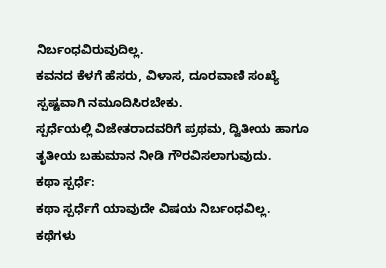ನಿರ್ಬಂಧವಿರುವುದಿಲ್ಲ.
ಕವನದ ಕೆಳಗೆ ಹೆಸರು, ವಿಳಾಸ, ದೂರವಾಣಿ ಸಂಖ್ಯೆ ಸ್ಪಷ್ಟವಾಗಿ ನಮೂದಿಸಿರಬೇಕು.
ಸ್ಪರ್ಧೆಯಲ್ಲಿ ವಿಜೇತರಾದವರಿಗೆ ಪ್ರಥಮ, ದ್ವಿತೀಯ ಹಾಗೂ ತೃತೀಯ ಬಹುಮಾನ ನೀಡಿ ಗೌರವಿಸಲಾಗುವುದು.
ಕಥಾ ಸ್ಪರ್ಧೆ:
ಕಥಾ ಸ್ಪರ್ಧೆಗೆ ಯಾವುದೇ ವಿಷಯ ನಿರ್ಬಂಧವಿಲ್ಲ.
ಕಥೆಗಳು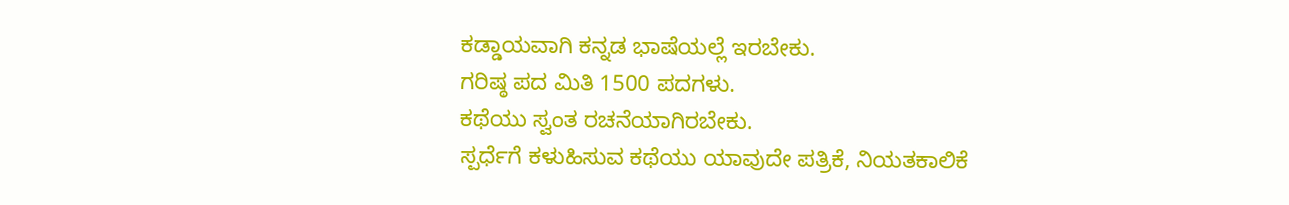ಕಡ್ಡಾಯವಾಗಿ ಕನ್ನಡ ಭಾಷೆಯಲ್ಲೆ ಇರಬೇಕು.
ಗರಿಷ್ಠ ಪದ ಮಿತಿ 1500 ಪದಗಳು.
ಕಥೆಯು ಸ್ವಂತ ರಚನೆಯಾಗಿರಬೇಕು.
ಸ್ಪರ್ಧೆಗೆ ಕಳುಹಿಸುವ ಕಥೆಯು ಯಾವುದೇ ಪತ್ರಿಕೆ, ನಿಯತಕಾಲಿಕೆ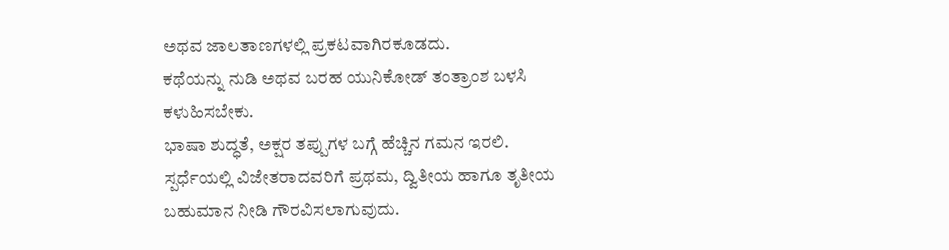ಅಥವ ಜಾಲತಾಣಗಳಲ್ಲಿ ಪ್ರಕಟವಾಗಿರಕೂಡದು.
ಕಥೆಯನ್ನು ನುಡಿ ಅಥವ ಬರಹ ಯುನಿಕೋಡ್ ತಂತ್ರಾಂಶ ಬಳಸಿ ಕಳುಹಿಸಬೇಕು.
ಭಾಷಾ ಶುದ್ಧತೆ, ಅಕ್ಷರ ತಪ್ಪುಗಳ ಬಗ್ಗೆ ಹೆಚ್ಚಿನ ಗಮನ ಇರಲಿ.
ಸ್ಪರ್ಧೆಯಲ್ಲಿ ವಿಜೇತರಾದವರಿಗೆ ಪ್ರಥಮ, ದ್ವಿತೀಯ ಹಾಗೂ ತೃತೀಯ ಬಹುಮಾನ ನೀಡಿ ಗೌರವಿಸಲಾಗುವುದು.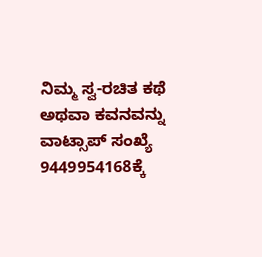ನಿಮ್ಮ ಸ್ವ-ರಚಿತ ಕಥೆ ಅಥವಾ ಕವನವನ್ನು ವಾಟ್ಸಾಪ್ ಸಂಖ್ಯೆ 9449954168ಕ್ಕೆ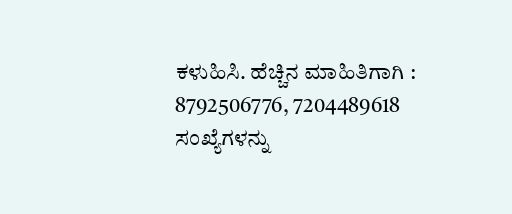ಕಳುಹಿಸಿ. ಹೆಚ್ಚಿನ ಮಾಹಿತಿಗಾಗಿ : 8792506776, 7204489618 ಸಂಖ್ಯೆಗಳನ್ನು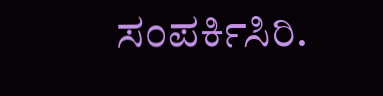ಸಂಪರ್ಕಿಸಿರಿ.